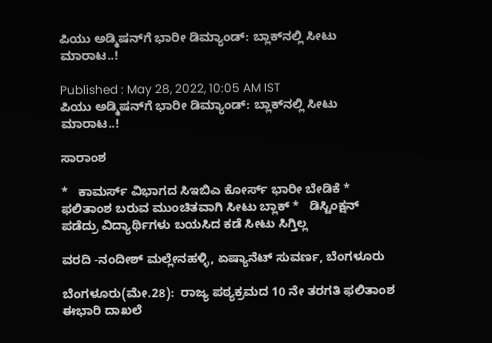ಪಿಯು ಅಡ್ಮಿಷನ್‌ಗೆ ಭಾರೀ ಡಿಮ್ಯಾಂಡ್: ಬ್ಲಾಕ್‌ನಲ್ಲಿ ಸೀಟು ಮಾರಾಟ..!

Published : May 28, 2022, 10:05 AM IST
ಪಿಯು ಅಡ್ಮಿಷನ್‌ಗೆ ಭಾರೀ ಡಿಮ್ಯಾಂಡ್: ಬ್ಲಾಕ್‌ನಲ್ಲಿ ಸೀಟು ಮಾರಾಟ..!

ಸಾರಾಂಶ

*   ಕಾಮರ್ಸ್ ವಿಭಾಗದ ಸಿಇಬಿಎ ಕೋರ್ಸ್ ಭಾರೀ ಬೇಡಿಕೆ *  ಫಲಿತಾಂಶ ಬರುವ ಮುಂಚಿತವಾಗಿ ಸೀಟು ಬ್ಲಾಕ್ *   ಡಿಸ್ಟಿಂಕ್ಷನ್ ಪಡೆದ್ರು ವಿದ್ಯಾರ್ಥಿಗಳು ಬಯಸಿದ ಕಡೆ ಸೀಟು ಸಿಗ್ತಿಲ್ಲ

ವರದಿ -ನಂದೀಶ್ ಮಲ್ಲೇನಹಳ್ಳಿ, ಏಷ್ಯಾನೆಟ್ ಸುವರ್ಣ, ಬೆಂಗಳೂರು

ಬೆಂಗಳೂರು(ಮೇ.28):  ರಾಜ್ಯ ಪಠ್ಯಕ್ರಮದ 10 ನೇ ತರಗತಿ ಫಲಿತಾಂಶ ಈ‌ಭಾರಿ ದಾಖಲೆ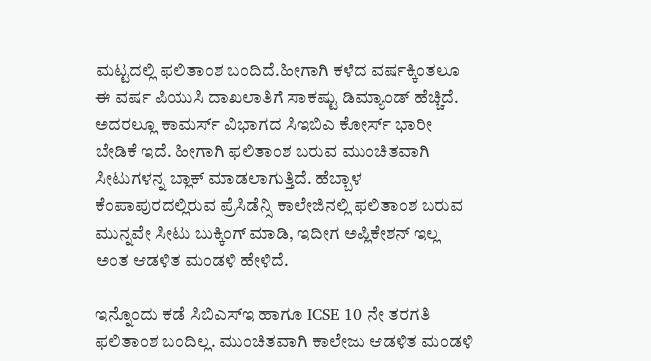ಮಟ್ಟದಲ್ಲಿ ಫಲಿತಾಂಶ ಬಂದಿದೆ.ಹೀಗಾಗಿ ಕಳೆದ ವರ್ಷಕ್ಕಿಂತಲೂ ಈ ವರ್ಷ ಪಿಯುಸಿ ದಾಖಲಾತಿಗೆ ಸಾಕಷ್ಟು ಡಿಮ್ಯಾಂಡ್ ಹೆಚ್ಚಿದೆ. ಅದರಲ್ಲೂ ಕಾಮರ್ಸ್ ವಿಭಾಗದ ಸಿಇಬಿಎ ಕೋರ್ಸ್ ಭಾರೀ ಬೇಡಿಕೆ ಇದೆ. ಹೀಗಾಗಿ ಫಲಿತಾಂಶ ಬರುವ ಮುಂಚಿತವಾಗಿ ಸೀಟುಗಳನ್ನ ಬ್ಲಾಕ್ ಮಾಡಲಾಗುತ್ತಿದೆ. ಹೆಬ್ಬಾಳ ಕೆಂಪಾಪುರದಲ್ಲಿರುವ ಪ್ರೆಸಿಡೆನ್ಸಿ ಕಾಲೇಜಿನಲ್ಲಿ ಫಲಿತಾಂಶ ಬರುವ ಮುನ್ನವೇ ಸೀಟು ಬುಕ್ಕಿಂಗ್ ಮಾಡಿ, ಇದೀಗ ಅಪ್ಲಿಕೇಶನ್ ಇಲ್ಲ ಅಂತ ಆಡಳಿತ ಮಂಡಳಿ ಹೇಳಿದೆ.

ಇನ್ನೊಂದು ಕಡೆ ಸಿಬಿಎಸ್ಇ ಹಾಗೂ ICSE 10 ನೇ ತರಗತಿ ಫಲಿತಾಂಶ ಬಂದಿಲ್ಲ. ಮುಂಚಿತವಾಗಿ ಕಾಲೇಜು ಆಡಳಿತ ಮಂಡಳಿ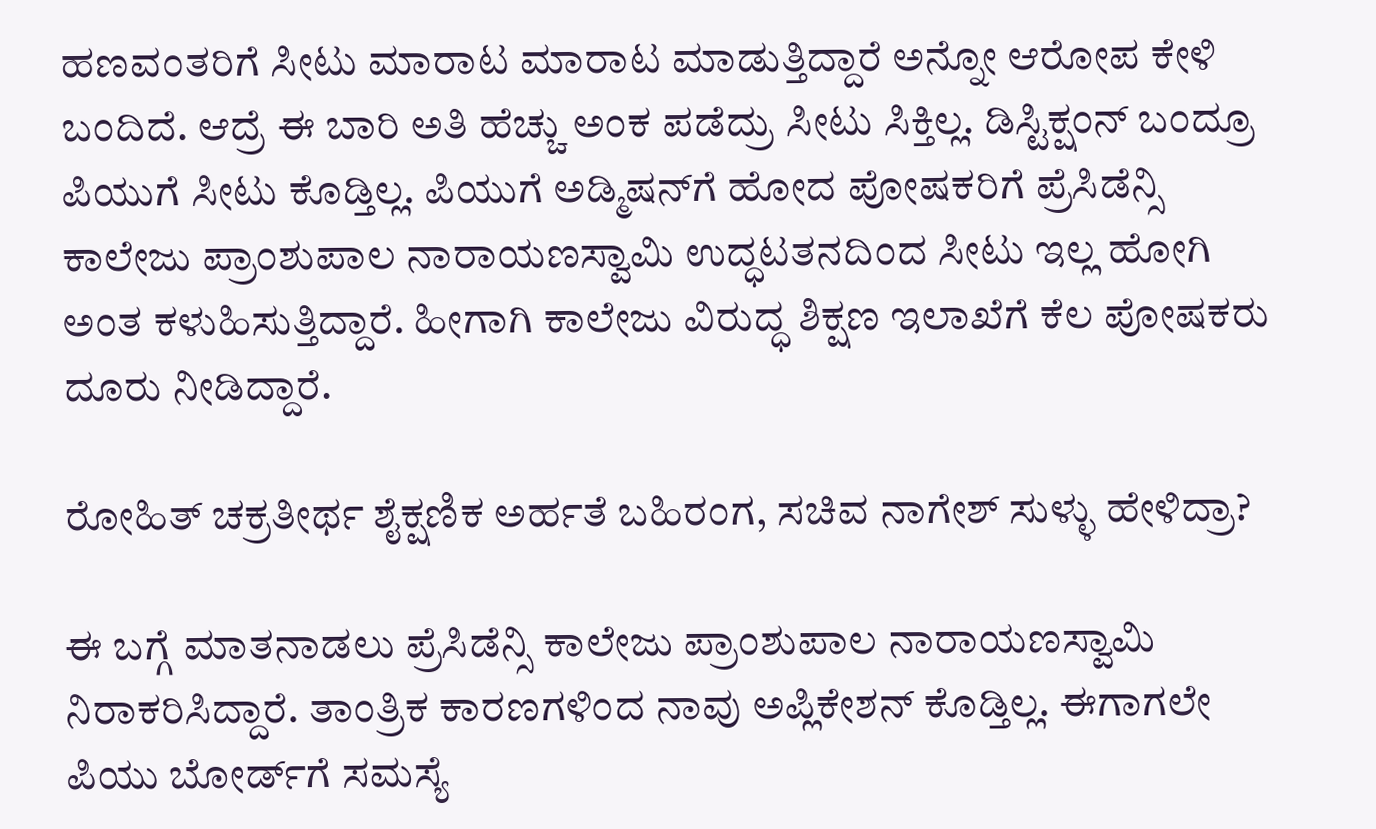ಹಣವಂತರಿಗೆ ಸೀಟು ಮಾರಾಟ ಮಾರಾಟ ಮಾಡುತ್ತಿದ್ದಾರೆ ಅನ್ನೋ ಆರೋಪ ಕೇಳಿ ಬಂದಿದೆ. ಆದ್ರೆ ಈ ಬಾರಿ ಅತಿ ಹೆಚ್ಚು ಅಂಕ ಪಡೆದ್ರು ಸೀಟು ಸಿಕ್ತಿಲ್ಲ. ಡಿಸ್ಟಿಕ್ಷಂನ್ ಬಂದ್ರೂ ಪಿಯುಗೆ ಸೀಟು ಕೊಡ್ತಿಲ್ಲ. ಪಿಯುಗೆ ಅಡ್ಮಿಷನ್‌ಗೆ ಹೋದ ಪೋಷಕರಿಗೆ ಪ್ರೆಸಿಡೆನ್ಸಿ ಕಾಲೇಜು ಪ್ರಾಂಶುಪಾಲ ನಾರಾಯಣಸ್ವಾಮಿ ಉದ್ಧಟತನದಿಂದ ಸೀಟು ಇಲ್ಲ ಹೋಗಿ ಅಂತ ಕಳುಹಿಸುತ್ತಿದ್ದಾರೆ. ಹೀಗಾಗಿ ಕಾಲೇಜು ವಿರುದ್ಧ ಶಿಕ್ಷಣ ಇಲಾಖೆಗೆ ಕೆಲ ಪೋಷಕರು ದೂರು ನೀಡಿದ್ದಾರೆ.

ರೋಹಿತ್ ಚಕ್ರತೀರ್ಥ ಶೈಕ್ಷಣಿಕ ಅರ್ಹತೆ ಬಹಿರಂಗ, ಸಚಿವ ನಾಗೇಶ್ ಸುಳ್ಳು ಹೇಳಿದ್ರಾ?

ಈ ಬಗ್ಗೆ ಮಾತನಾಡಲು ಪ್ರೆಸಿಡೆನ್ಸಿ ಕಾಲೇಜು ಪ್ರಾಂಶುಪಾಲ ನಾರಾಯಣಸ್ವಾಮಿ ನಿರಾಕರಿಸಿದ್ದಾರೆ. ತಾಂತ್ರಿಕ ಕಾರಣಗಳಿಂದ ನಾವು ಅಪ್ಲಿಕೇಶನ್ ಕೊಡ್ತಿಲ್ಲ. ಈಗಾಗಲೇ ಪಿಯು ಬೋರ್ಡ್‌ಗೆ ಸಮಸ್ಯೆ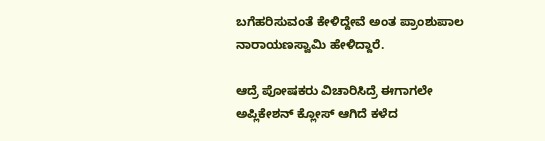ಬಗೆಹರಿಸುವಂತೆ ಕೇಳಿದ್ದೇವೆ ಅಂತ ಪ್ರಾಂಶುಪಾಲ ನಾರಾಯಣಸ್ವಾಮಿ ಹೇಳಿದ್ದಾರೆ.

ಆದ್ರೆ ಪೋಷಕರು ವಿಚಾರಿಸಿದ್ರೆ ಈಗಾಗಲೇ ಅಪ್ಲಿಕೇಶನ್ ಕ್ಲೋಸ್ ಆಗಿದೆ ಕಳೆದ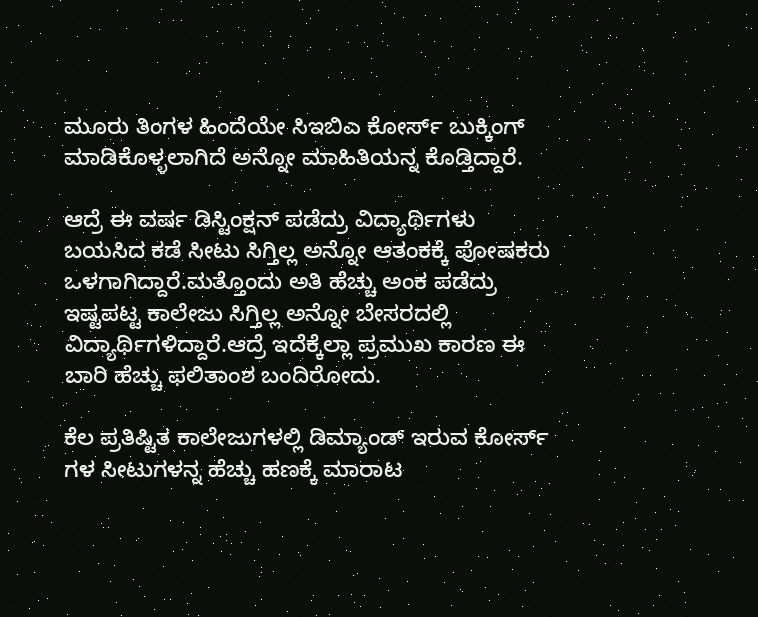ಮೂರು ತಿಂಗಳ ಹಿಂದೆಯೇ ಸಿಇಬಿಎ ಕೋರ್ಸ್ ಬುಕ್ಕಿಂಗ್ ಮಾಡಿಕೊಳ್ಳಲಾಗಿದೆ ಅನ್ನೋ ಮಾಹಿತಿಯನ್ನ ಕೊಡ್ತಿದ್ದಾರೆ.

ಆದ್ರೆ ಈ ವರ್ಷ ಡಿಸ್ಟಿಂಕ್ಷನ್ ಪಡೆದ್ರು ವಿದ್ಯಾರ್ಥಿಗಳು ಬಯಸಿದ ಕಡೆ ಸೀಟು ಸಿಗ್ತಿಲ್ಲ ಅನ್ನೋ ಆತಂಕಕ್ಕೆ ಪೋಷಕರು ಒಳಗಾಗಿದ್ದಾರೆ.ಮತ್ತೊಂದು ಅತಿ ಹೆಚ್ಚು ಅಂಕ ಪಡೆದ್ರು ಇಷ್ಟಪಟ್ಟ ಕಾಲೇಜು ಸಿಗ್ತಿಲ್ಲ ಅನ್ನೋ ಬೇಸರದಲ್ಲಿ ವಿದ್ಯಾರ್ಥಿಗಳಿದ್ದಾರೆ.ಆದ್ರೆ ಇದೆಕ್ಕೆಲ್ಲಾ ಪ್ರಮುಖ ಕಾರಣ ಈ ಬಾರಿ ಹೆಚ್ಚು ಫಲಿತಾಂಶ ಬಂದಿರೋದು.

ಕೆಲ ಪ್ರತಿಷ್ಟಿತ ಕಾಲೇಜುಗಳಲ್ಲಿ ಡಿಮ್ಯಾಂಡ್ ಇರುವ ಕೋರ್ಸ್ ಗಳ ಸೀಟುಗಳನ್ನ ಹೆಚ್ಚು ಹಣಕ್ಕೆ ಮಾರಾಟ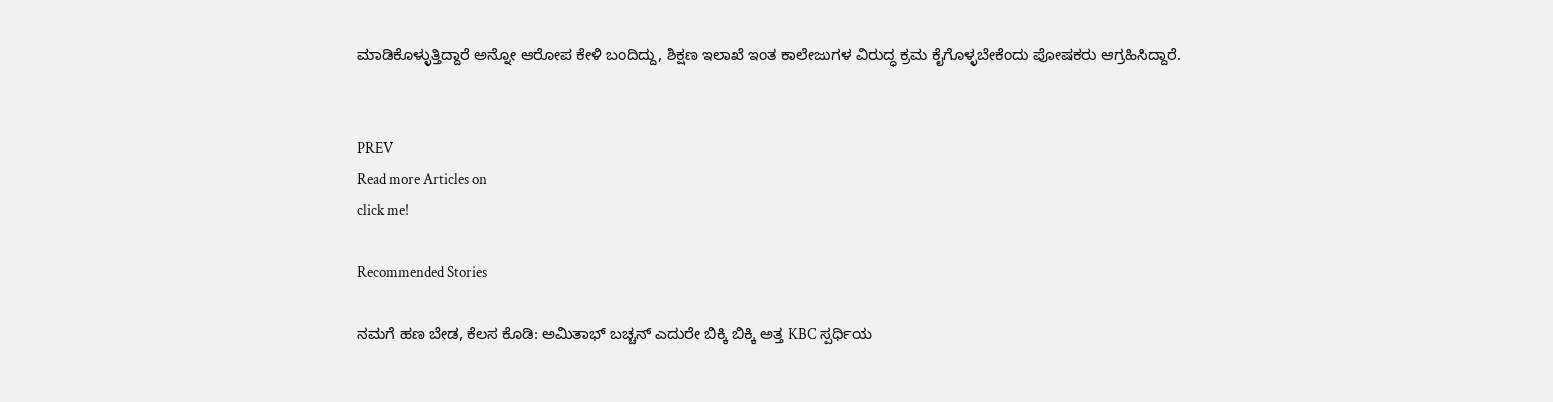ಮಾಡಿಕೊಳ್ಳುತ್ತಿದ್ದಾರೆ ಅನ್ನೋ ಆರೋಪ ಕೇಳಿ ಬಂದಿದ್ದು, ಶಿಕ್ಷಣ ಇಲಾಖೆ ಇಂತ ಕಾಲೇಜುಗಳ ವಿರುದ್ಧ ಕ್ರಮ ಕೈಗೊಳ್ಳಬೇಕೆಂದು ಪೋಷಕರು ಆಗ್ರಹಿಸಿದ್ದಾರೆ.


PREV
Read more Articles on
click me!

Recommended Stories

ನಮಗೆ ಹಣ ಬೇಡ, ಕೆಲಸ ಕೊಡಿ: ಅಮಿತಾಭ್ ಬಚ್ಚನ್ ಎದುರೇ ಬಿಕ್ಕಿ ಬಿಕ್ಕಿ ಅತ್ತ KBC ಸ್ಪರ್ಧಿಯ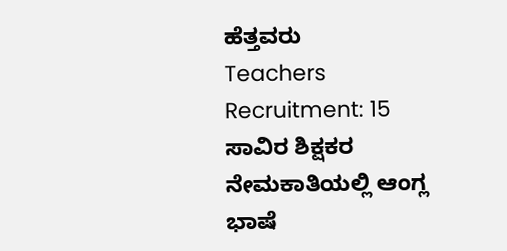ಹೆತ್ತವರು
Teachers Recruitment: 15 ಸಾವಿರ ಶಿಕ್ಷಕರ ನೇಮಕಾತಿಯಲ್ಲಿ ಆಂಗ್ಲ ಭಾಷೆ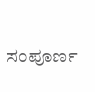ಸಂಪೂರ್ಣ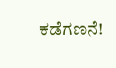ಕಡೆಗಣನೆ!